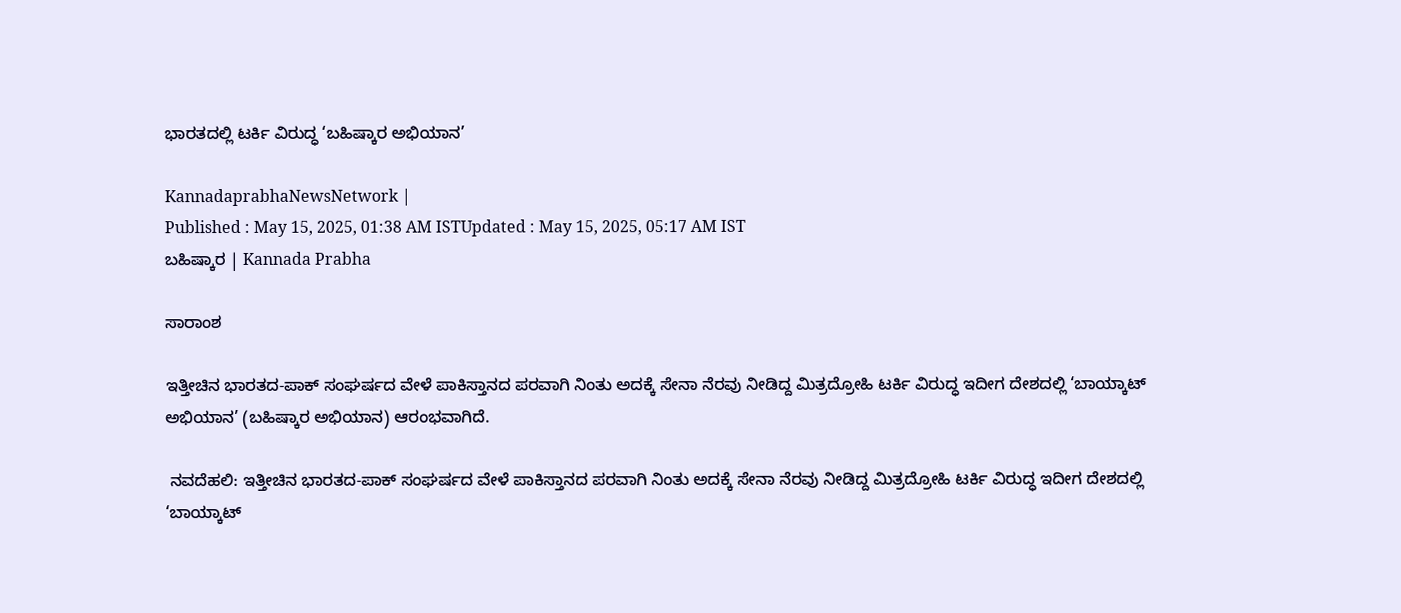ಭಾರತದಲ್ಲಿ ಟರ್ಕಿ ವಿರುದ್ಧ ‘ಬಹಿಷ್ಕಾರ ಅಭಿಯಾನ’

KannadaprabhaNewsNetwork |
Published : May 15, 2025, 01:38 AM ISTUpdated : May 15, 2025, 05:17 AM IST
ಬಹಿಷ್ಕಾರ | Kannada Prabha

ಸಾರಾಂಶ

ಇತ್ತೀಚಿನ ಭಾರತದ-ಪಾಕ್‌ ಸಂಘರ್ಷದ ವೇಳೆ ಪಾಕಿಸ್ತಾನದ ಪರವಾಗಿ ನಿಂತು ಅದಕ್ಕೆ ಸೇನಾ ನೆರವು ನೀಡಿದ್ದ ಮಿತ್ರದ್ರೋಹಿ ಟರ್ಕಿ ವಿರುದ್ಧ ಇದೀಗ ದೇಶದಲ್ಲಿ ‘ಬಾಯ್ಕಾಟ್‌ ಅಭಿಯಾನ’ (ಬಹಿಷ್ಕಾರ ಅಭಿಯಾನ) ಆರಂಭವಾಗಿದೆ.

 ನವದೆಹಲಿ: ಇತ್ತೀಚಿನ ಭಾರತದ-ಪಾಕ್‌ ಸಂಘರ್ಷದ ವೇಳೆ ಪಾಕಿಸ್ತಾನದ ಪರವಾಗಿ ನಿಂತು ಅದಕ್ಕೆ ಸೇನಾ ನೆರವು ನೀಡಿದ್ದ ಮಿತ್ರದ್ರೋಹಿ ಟರ್ಕಿ ವಿರುದ್ಧ ಇದೀಗ ದೇಶದಲ್ಲಿ ‘ಬಾಯ್ಕಾಟ್‌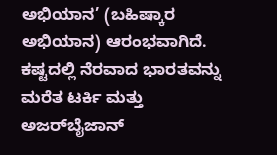ಅಭಿಯಾನ’ (ಬಹಿಷ್ಕಾರ ಅಭಿಯಾನ) ಆರಂಭವಾಗಿದೆ. ಕಷ್ಟದಲ್ಲಿ ನೆರವಾದ ಭಾರತವನ್ನು ಮರೆತ ಟರ್ಕಿ ಮತ್ತು ಅಜರ್‌ಬೈಜಾನ್‌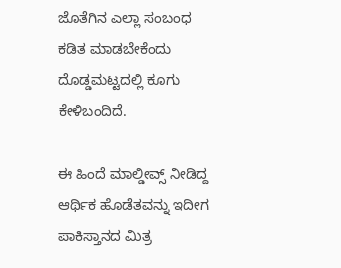ಜೊತೆಗಿನ ಎಲ್ಲಾ ಸಂಬಂಧ ಕಡಿತ ಮಾಡಬೇಕೆಂದು ದೊಡ್ಡಮಟ್ಟದಲ್ಲಿ ಕೂಗು ಕೇಳಿಬಂದಿದೆ.

ಈ ಹಿಂದೆ ಮಾಲ್ಡೀವ್ಸ್‌ ನೀಡಿದ್ದ ಆರ್ಥಿಕ ಹೊಡೆತವನ್ನು ಇದೀಗ ಪಾಕಿಸ್ತಾನದ ಮಿತ್ರ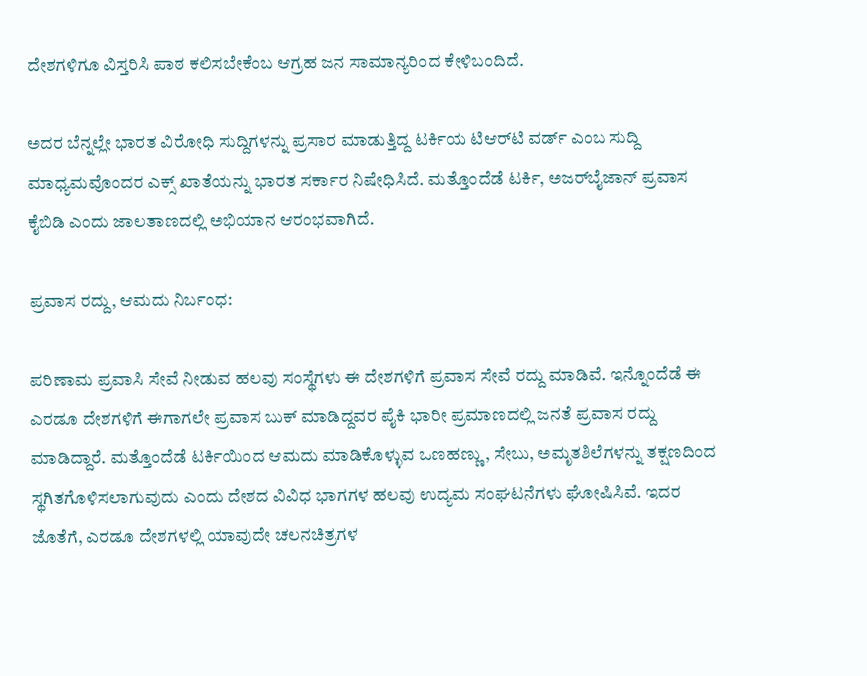ದೇಶಗಳಿಗೂ ವಿಸ್ತರಿಸಿ ಪಾಠ ಕಲಿಸಬೇಕೆಂಬ ಆಗ್ರಹ ಜನ ಸಾಮಾನ್ಯರಿಂದ ಕೇಳಿಬಂದಿದೆ.

ಅದರ ಬೆನ್ನಲ್ಲೇ ಭಾರತ ವಿರೋಧಿ ಸುದ್ದಿಗಳನ್ನು ಪ್ರಸಾರ ಮಾಡುತ್ತಿದ್ದ ಟರ್ಕಿಯ ಟಿಆರ್‌ಟಿ ವರ್ಡ್‌ ಎಂಬ ಸುದ್ದಿ ಮಾಧ್ಯಮವೊಂದರ ಎಕ್ಸ್‌ ಖಾತೆಯನ್ನು ಭಾರತ ಸರ್ಕಾರ ನಿಷೇಧಿಸಿದೆ. ಮತ್ತೊಂದೆಡೆ ಟರ್ಕಿ, ಅಜರ್‌ಬೈಜಾನ್‌ ಪ್ರವಾಸ ಕೈಬಿಡಿ ಎಂದು ಜಾಲತಾಣದಲ್ಲಿ ಅಭಿಯಾನ ಆರಂಭವಾಗಿದೆ.

ಪ್ರವಾಸ ರದ್ದು, ಆಮದು ನಿರ್ಬಂಧ:

ಪರಿಣಾಮ ಪ್ರವಾಸಿ ಸೇವೆ ನೀಡುವ ಹಲವು ಸಂಸ್ಥೆಗಳು ಈ ದೇಶಗಳಿಗೆ ಪ್ರವಾಸ ಸೇವೆ ರದ್ದು ಮಾಡಿವೆ. ಇನ್ನೊಂದೆಡೆ ಈ ಎರಡೂ ದೇಶಗಳಿಗೆ ಈಗಾಗಲೇ ಪ್ರವಾಸ ಬುಕ್‌ ಮಾಡಿದ್ದವರ ಪೈಕಿ ಭಾರೀ ಪ್ರಮಾಣದಲ್ಲಿ ಜನತೆ ಪ್ರವಾಸ ರದ್ದು ಮಾಡಿದ್ದಾರೆ. ಮತ್ತೊಂದೆಡೆ ಟರ್ಕಿಯಿಂದ ಆಮದು ಮಾಡಿಕೊಳ್ಳುವ ಒಣಹಣ್ಣು, ಸೇಬು, ಅಮೃತಶಿಲೆಗಳನ್ನು ತಕ್ಷಣದಿಂದ ಸ್ಥಗಿತಗೊಳಿಸಲಾಗುವುದು ಎಂದು ದೇಶದ ವಿವಿಧ ಭಾಗಗಳ ಹಲವು ಉದ್ಯಮ ಸಂಘಟನೆಗಳು ಘೋಷಿಸಿವೆ. ಇದರ ಜೊತೆಗೆ, ಎರಡೂ ದೇಶಗಳಲ್ಲಿ ಯಾವುದೇ ಚಲನಚಿತ್ರಗಳ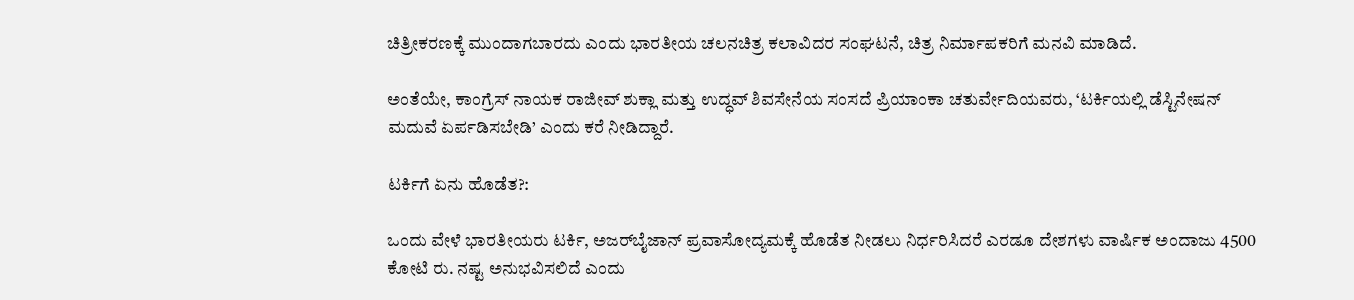ಚಿತ್ರೀಕರಣಕ್ಕೆ ಮುಂದಾಗಬಾರದು ಎಂದು ಭಾರತೀಯ ಚಲನಚಿತ್ರ ಕಲಾವಿದರ ಸಂಘಟನೆ, ಚಿತ್ರ ನಿರ್ಮಾಪಕರಿಗೆ ಮನವಿ ಮಾಡಿದೆ.

ಅಂತೆಯೇ, ಕಾಂಗ್ರೆಸ್‌ ನಾಯಕ ರಾಜೀವ್‌ ಶುಕ್ಲಾ ಮತ್ತು ಉದ್ಧವ್ ಶಿವಸೇನೆಯ ಸಂಸದೆ ಪ್ರಿಯಾಂಕಾ ಚತುರ್ವೇದಿಯವರು, ‘ಟರ್ಕಿಯಲ್ಲಿ ಡೆಸ್ಟಿನೇಷನ್‌ ಮದುವೆ ಏರ್ಪಡಿಸಬೇಡಿ’ ಎಂದು ಕರೆ ನೀಡಿದ್ದಾರೆ.

ಟರ್ಕಿಗೆ ಏನು ಹೊಡೆತ?:

ಒಂದು ವೇಳೆ ಭಾರತೀಯರು ಟರ್ಕಿ, ಅಜರ್‌ಬೈಜಾನ್‌ ಪ್ರವಾಸೋದ್ಯಮಕ್ಕೆ ಹೊಡೆತ ನೀಡಲು ನಿರ್ಧರಿಸಿದರೆ ಎರಡೂ ದೇಶಗಳು ವಾರ್ಷಿಕ ಅಂದಾಜು 4500 ಕೋಟಿ ರು. ನಷ್ಟ ಅನುಭವಿಸಲಿದೆ ಎಂದು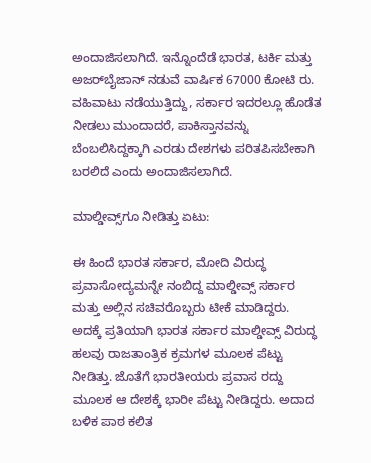ಅಂದಾಜಿಸಲಾಗಿದೆ. ಇನ್ನೊಂದೆಡೆ ಭಾರತ, ಟರ್ಕಿ ಮತ್ತು ಅಜರ್‌ಬೈಜಾನ್ ನಡುವೆ ವಾರ್ಷಿಕ 67000 ಕೋಟಿ ರು. ವಹಿವಾಟು ನಡೆಯುತ್ತಿದ್ದು, ಸರ್ಕಾರ ಇದರಲ್ಲೂ ಹೊಡೆತ ನೀಡಲು ಮುಂದಾದರೆ, ಪಾಕಿಸ್ತಾನವನ್ನು ಬೆಂಬಲಿಸಿದ್ದಕ್ಕಾಗಿ ಎರಡು ದೇಶಗಳು ಪರಿತಪಿಸಬೇಕಾಗಿ ಬರಲಿದೆ ಎಂದು ಅಂದಾಜಿಸಲಾಗಿದೆ.

ಮಾಲ್ಡೀವ್ಸ್‌ಗೂ ನೀಡಿತ್ತು ಏಟು:

ಈ ಹಿಂದೆ ಭಾರತ ಸರ್ಕಾರ, ಮೋದಿ ವಿರುದ್ಧ ಪ್ರವಾಸೋದ್ಯಮನ್ನೇ ನಂಬಿದ್ದ ಮಾಲ್ಡೀವ್ಸ್‌ ಸರ್ಕಾರ ಮತ್ತು ಅಲ್ಲಿನ ಸಚಿವರೊಬ್ಬರು ಟೀಕೆ ಮಾಡಿದ್ದರು. ಅದಕ್ಕೆ ಪ್ರತಿಯಾಗಿ ಭಾರತ ಸರ್ಕಾರ ಮಾಲ್ಡೀವ್ಸ್‌ ವಿರುದ್ಧ ಹಲವು ರಾಜತಾಂತ್ರಿಕ ಕ್ರಮಗಳ ಮೂಲಕ ಪೆಟ್ಟು ನೀಡಿತ್ತು. ಜೊತೆಗೆ ಭಾರತೀಯರು ಪ್ರವಾಸ ರದ್ದು ಮೂಲಕ ಆ ದೇಶಕ್ಕೆ ಭಾರೀ ಪೆಟ್ಟು ನೀಡಿದ್ದರು. ಅದಾದ ಬಳಿಕ ಪಾಠ ಕಲಿತ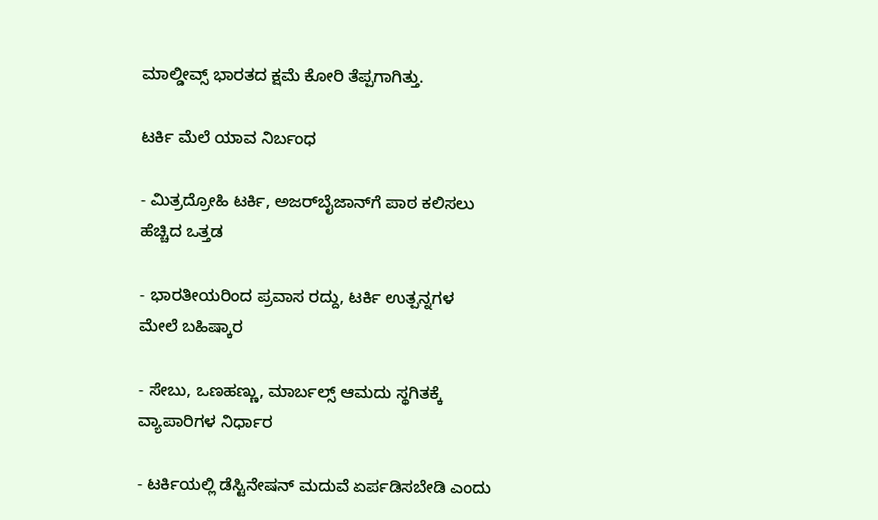ಮಾಲ್ಡೀವ್ಸ್‌ ಭಾರತದ ಕ್ಷಮೆ ಕೋರಿ ತೆಪ್ಪಗಾಗಿತ್ತು.

ಟರ್ಕಿ ಮೆಲೆ ಯಾವ ನಿರ್ಬಂಧ

- ಮಿತ್ರದ್ರೋಹಿ ಟರ್ಕಿ, ಅಜರ್‌ಬೈಜಾನ್‌ಗೆ ಪಾಠ ಕಲಿಸಲು ಹೆಚ್ಚಿದ ಒತ್ತಡ

- ಭಾರತೀಯರಿಂದ ಪ್ರವಾಸ ರದ್ದು, ಟರ್ಕಿ ಉತ್ಪನ್ನಗಳ ಮೇಲೆ ಬಹಿಷ್ಕಾರ

- ಸೇಬು, ಒಣಹಣ್ಣು, ಮಾರ್ಬಲ್ಸ್‌ ಆಮದು ಸ್ಥಗಿತಕ್ಕೆ ವ್ಯಾಪಾರಿಗಳ ನಿರ್ಧಾರ

- ಟರ್ಕಿಯಲ್ಲಿ ಡೆಸ್ಟಿನೇಷನ್‌ ಮದುವೆ ಏರ್ಪಡಿಸಬೇಡಿ ಎಂದು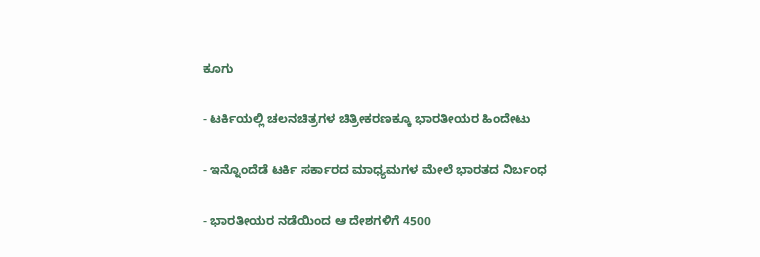ಕೂಗು

- ಟರ್ಕಿಯಲ್ಲಿ ಚಲನಚಿತ್ರಗಳ ಚಿತ್ರೀಕರಣಕ್ಕೂ ಭಾರತೀಯರ ಹಿಂದೇಟು

- ಇನ್ನೊಂದೆಡೆ ಟರ್ಕಿ ಸರ್ಕಾರದ ಮಾಧ್ಯಮಗಳ ಮೇಲೆ ಭಾರತದ ನಿರ್ಬಂಧ

- ಭಾರತೀಯರ ನಡೆಯಿಂದ ಆ ದೇಶಗಳಿಗೆ 4500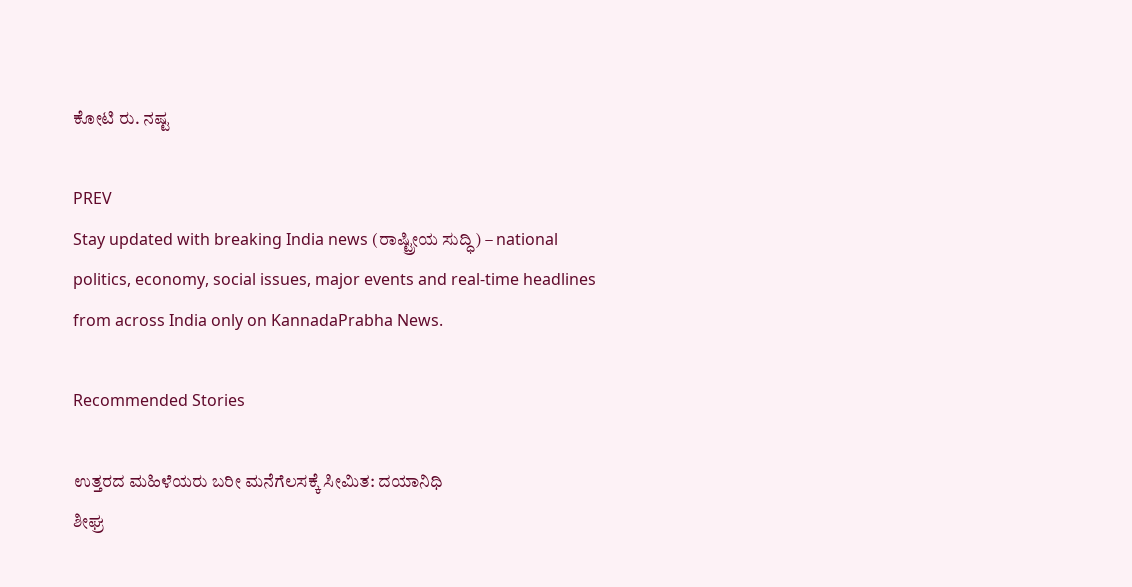ಕೋಟಿ ರು. ನಷ್ಟ

PREV
Stay updated with breaking India news (ರಾಷ್ಟ್ರೀಯ ಸುದ್ಧಿ) – national politics, economy, social issues, major events and real‑time headlines from across India only on KannadaPrabha News.

Recommended Stories

ಉತ್ತರದ ಮಹಿಳೆಯರು ಬರೀ ಮನೆಗೆಲಸಕ್ಕೆ ಸೀಮಿತ: ದಯಾನಿಧಿ
ಶೀಘ್ರ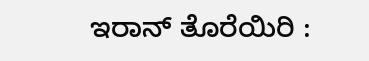ಇರಾನ್‌ ತೊರೆಯಿರಿ :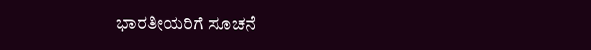ಭಾರತೀಯರಿಗೆ ಸೂಚನೆ